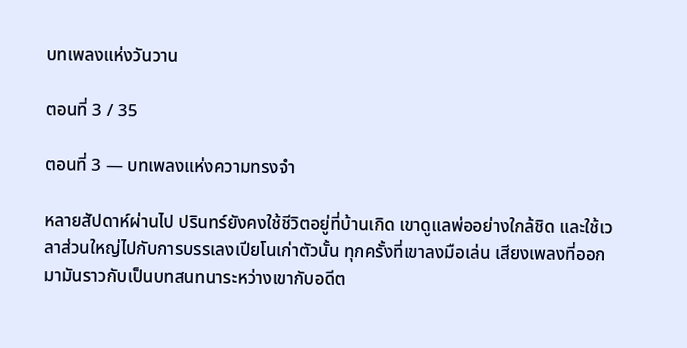บทเพลงแห่งวันวาน

ตอนที่ 3 / 35

ตอนที่ 3 — บทเพลงแห่งความทรงจำ

หลายสัปดาห์ผ่านไป ปรินทร์ยังคงใช้ชีวิตอยู่ที่บ้านเกิด เขาดูแลพ่ออย่างใกล้ชิด และใช้เวลาส่วนใหญ่ไปกับการบรรเลงเปียโนเก่าตัวนั้น ทุกครั้งที่เขาลงมือเล่น เสียงเพลงที่ออกมามันราวกับเป็นบทสนทนาระหว่างเขากับอดีต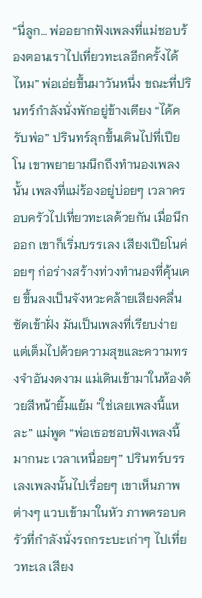“นี่ลูก… พ่ออยากฟังเพลงที่แม่ชอบร้องตอนเราไปเที่ยวทะเลอีกครั้งได้ไหม” พ่อเอ่ยขึ้นมาวันหนึ่ง ขณะที่ปรินทร์กำลังนั่งพักอยู่ข้างเตียง “ได้ครับพ่อ” ปรินทร์ลุกขึ้นเดินไปที่เปียโน เขาพยายามนึกถึงทำนองเพลงนั้น เพลงที่แม่ร้องอยู่บ่อยๆ เวลาครอบครัวไปเที่ยวทะเลด้วยกัน เมื่อนึกออก เขาก็เริ่มบรรเลง เสียงเปียโนค่อยๆ ก่อร่างสร้างท่วงทำนองที่คุ้นเคย ขึ้นลงเป็นจังหวะคล้ายเสียงคลื่นซัดเข้าฝั่ง มันเป็นเพลงที่เรียบง่าย แต่เต็มไปด้วยความสุขและความทรงจำอันงดงาม แม่เดินเข้ามาในห้องด้วยสีหน้ายิ้มแย้ม “ใช่เลยเพลงนี้แหละ” แม่พูด “พ่อเธอชอบฟังเพลงนี้มากนะ เวลาเหนื่อยๆ” ปรินทร์บรรเลงเพลงนั้นไปเรื่อยๆ เขาเห็นภาพต่างๆ แวบเข้ามาในหัว ภาพครอบครัวที่กำลังนั่งรถกระบะเก่าๆ ไปเที่ยวทะเล เสียง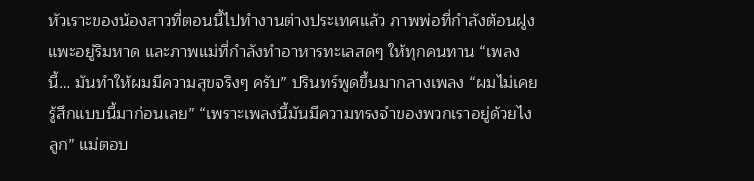หัวเราะของน้องสาวที่ตอนนี้ไปทำงานต่างประเทศแล้ว ภาพพ่อที่กำลังต้อนฝูงแพะอยู่ริมหาด และภาพแม่ที่กำลังทำอาหารทะเลสดๆ ให้ทุกคนทาน “เพลงนี้… มันทำให้ผมมีความสุขจริงๆ ครับ” ปรินทร์พูดขึ้นมากลางเพลง “ผมไม่เคยรู้สึกแบบนี้มาก่อนเลย” “เพราะเพลงนี้มันมีความทรงจำของพวกเราอยู่ด้วยไงลูก” แม่ตอบ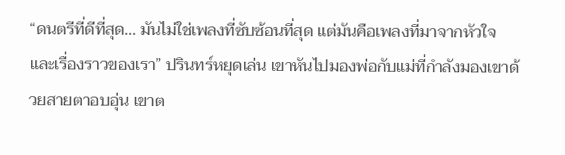“ดนตรีที่ดีที่สุด… มันไม่ใช่เพลงที่ซับซ้อนที่สุด แต่มันคือเพลงที่มาจากหัวใจ และเรื่องราวของเรา” ปรินทร์หยุดเล่น เขาหันไปมองพ่อกับแม่ที่กำลังมองเขาด้วยสายตาอบอุ่น เขาต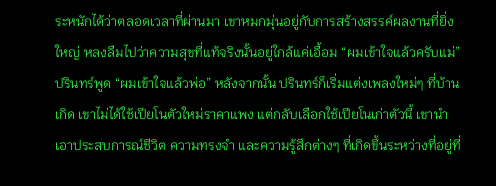ระหนักได้ว่าตลอดเวลาที่ผ่านมา เขาหมกมุ่นอยู่กับการสร้างสรรค์ผลงานที่ยิ่งใหญ่ หลงลืมไปว่าความสุขที่แท้จริงนั้นอยู่ใกล้แค่เอื้อม “ผมเข้าใจแล้วครับแม่” ปรินทร์พูด “ผมเข้าใจแล้วพ่อ” หลังจากนั้น ปรินทร์ก็เริ่มแต่งเพลงใหม่ๆ ที่บ้านเกิด เขาไม่ได้ใช้เปียโนตัวใหม่ราคาแพง แต่กลับเลือกใช้เปียโนเก่าตัวนี้ เขานำเอาประสบการณ์ชีวิต ความทรงจำ และความรู้สึกต่างๆ ที่เกิดขึ้นระหว่างที่อยู่ที่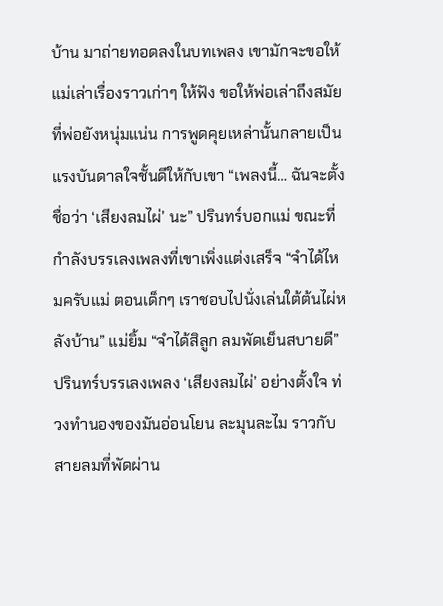บ้าน มาถ่ายทอดลงในบทเพลง เขามักจะขอให้แม่เล่าเรื่องราวเก่าๆ ให้ฟัง ขอให้พ่อเล่าถึงสมัยที่พ่อยังหนุ่มแน่น การพูดคุยเหล่านั้นกลายเป็นแรงบันดาลใจชั้นดีให้กับเขา “เพลงนี้… ฉันจะตั้งชื่อว่า ‘เสียงลมไผ่’ นะ” ปรินทร์บอกแม่ ขณะที่กำลังบรรเลงเพลงที่เขาเพิ่งแต่งเสร็จ “จำได้ไหมครับแม่ ตอนเด็กๆ เราชอบไปนั่งเล่นใต้ต้นไผ่หลังบ้าน” แม่ยิ้ม “จำได้สิลูก ลมพัดเย็นสบายดี” ปรินทร์บรรเลงเพลง ‘เสียงลมไผ่’ อย่างตั้งใจ ท่วงทำนองของมันอ่อนโยน ละมุนละไม ราวกับสายลมที่พัดผ่าน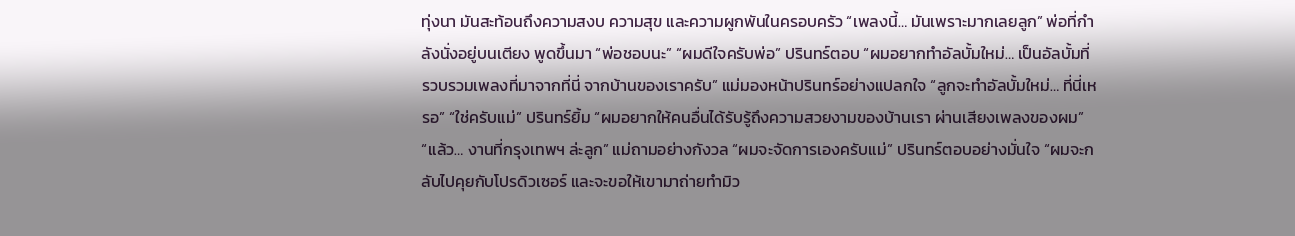ทุ่งนา มันสะท้อนถึงความสงบ ความสุข และความผูกพันในครอบครัว “เพลงนี้… มันเพราะมากเลยลูก” พ่อที่กำลังนั่งอยู่บนเตียง พูดขึ้นมา “พ่อชอบนะ” “ผมดีใจครับพ่อ” ปรินทร์ตอบ “ผมอยากทำอัลบั้มใหม่… เป็นอัลบั้มที่รวบรวมเพลงที่มาจากที่นี่ จากบ้านของเราครับ” แม่มองหน้าปรินทร์อย่างแปลกใจ “ลูกจะทำอัลบั้มใหม่… ที่นี่เหรอ” “ใช่ครับแม่” ปรินทร์ยิ้ม “ผมอยากให้คนอื่นได้รับรู้ถึงความสวยงามของบ้านเรา ผ่านเสียงเพลงของผม” “แล้ว… งานที่กรุงเทพฯ ล่ะลูก” แม่ถามอย่างกังวล “ผมจะจัดการเองครับแม่” ปรินทร์ตอบอย่างมั่นใจ “ผมจะกลับไปคุยกับโปรดิวเซอร์ และจะขอให้เขามาถ่ายทำมิว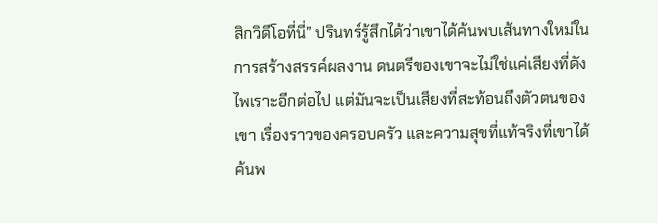สิกวิดีโอที่นี่” ปรินทร์รู้สึกได้ว่าเขาได้ค้นพบเส้นทางใหม่ในการสร้างสรรค์ผลงาน ดนตรีของเขาจะไม่ใช่แค่เสียงที่ดังไพเราะอีกต่อไป แต่มันจะเป็นเสียงที่สะท้อนถึงตัวตนของเขา เรื่องราวของครอบครัว และความสุขที่แท้จริงที่เขาได้ค้นพ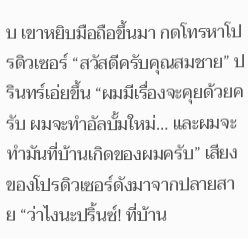บ เขาหยิบมือถือขึ้นมา กดโทรหาโปรดิวเซอร์ “สวัสดีครับคุณสมชาย” ปรินทร์เอ่ยขึ้น “ผมมีเรื่องจะคุยด้วยครับ ผมจะทำอัลบั้มใหม่… และผมจะทำมันที่บ้านเกิดของผมครับ” เสียงของโปรดิวเซอร์ดังมาจากปลายสาย “ว่าไงนะปริ้นซ์! ที่บ้าน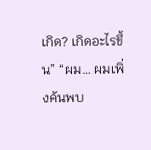เกิด? เกิดอะไรขึ้น” “ผม… ผมเพิ่งค้นพบ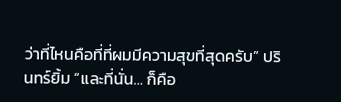ว่าที่ไหนคือที่ที่ผมมีความสุขที่สุดครับ” ปรินทร์ยิ้ม “และที่นั่น… ก็คือ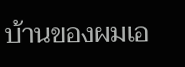บ้านของผมเอ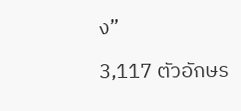ง”

3,117 ตัวอักษร